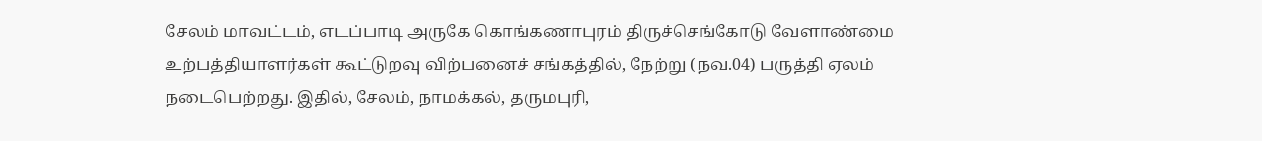சேலம் மாவட்டம், எடப்பாடி அருகே கொங்கணாபுரம் திருச்செங்கோடு வேளாண்மை உற்பத்தியாளர்கள் கூட்டுறவு விற்பனைச் சங்கத்தில், நேற்று (நவ.04) பருத்தி ஏலம் நடைபெற்றது. இதில், சேலம், நாமக்கல், தருமபுரி,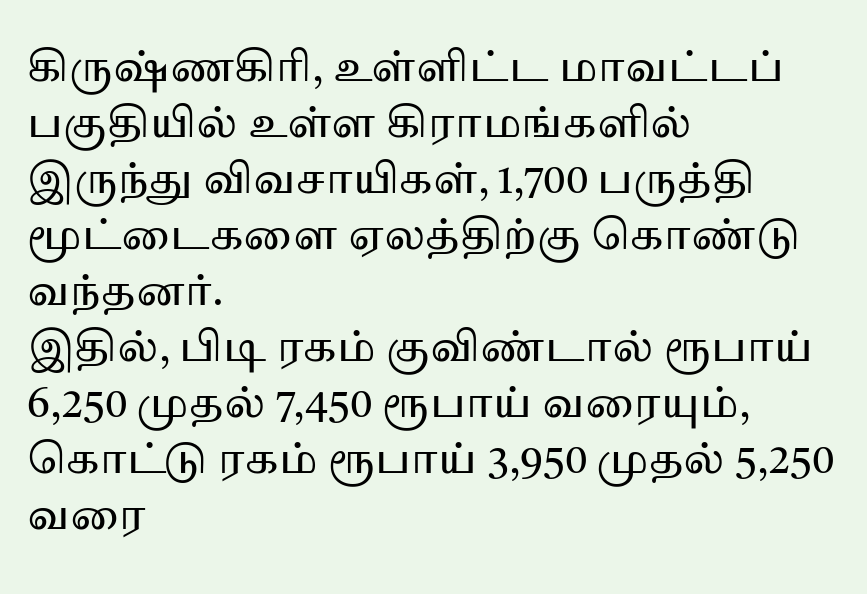கிருஷ்ணகிரி, உள்ளிட்ட மாவட்டப் பகுதியில் உள்ள கிராமங்களில் இருந்து விவசாயிகள், 1,700 பருத்தி மூட்டைகளை ஏலத்திற்கு கொண்டு வந்தனர்.
இதில், பிடி ரகம் குவிண்டால் ரூபாய் 6,250 முதல் 7,450 ரூபாய் வரையும், கொட்டு ரகம் ரூபாய் 3,950 முதல் 5,250 வரை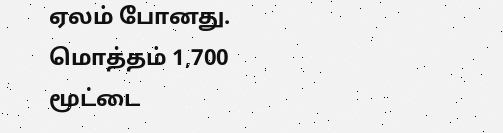ஏலம் போனது. மொத்தம் 1,700 மூட்டை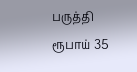பருத்தி ரூபாய் 35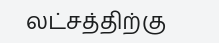லட்சத்திற்கு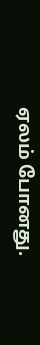ஏலம் போனது.